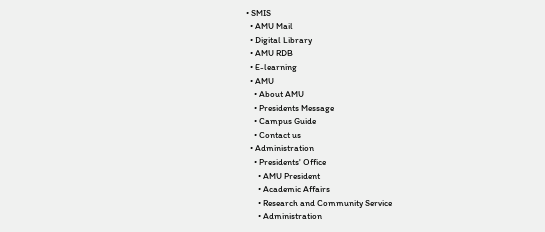• SMIS
  • AMU Mail
  • Digital Library
  • AMU RDB
  • E-learning
  • AMU
    • About AMU
    • Presidents Message
    • Campus Guide
    • Contact us
  • Administration
    • Presidents' Office
      • AMU President
      • Academic Affairs
      • Research and Community Service
      • Administration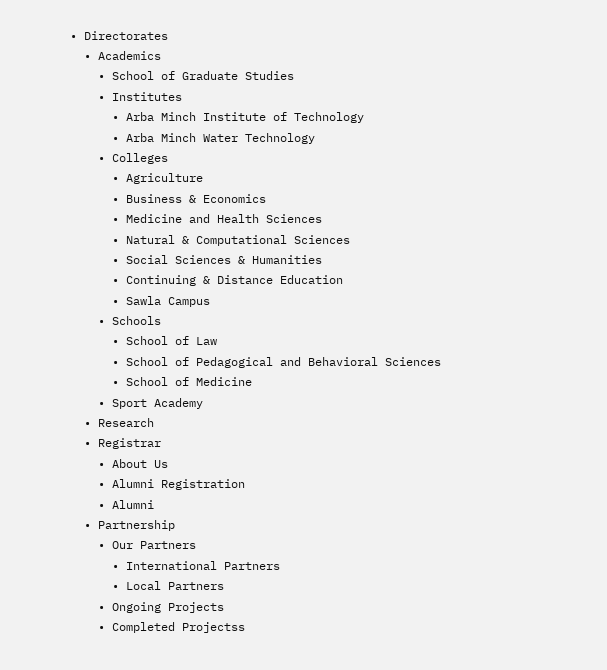• Directorates
  • Academics
    • School of Graduate Studies
    • Institutes
      • Arba Minch Institute of Technology
      • Arba Minch Water Technology
    • Colleges
      • Agriculture
      • Business & Economics
      • Medicine and Health Sciences
      • Natural & Computational Sciences
      • Social Sciences & Humanities
      • Continuing & Distance Education
      • Sawla Campus
    • Schools
      • School of Law
      • School of Pedagogical and Behavioral Sciences
      • School of Medicine
    • Sport Academy
  • Research
  • Registrar
    • About Us
    • Alumni Registration
    • Alumni
  • Partnership
    • Our Partners
      • International Partners
      • Local Partners
    • Ongoing Projects
    • Completed Projectss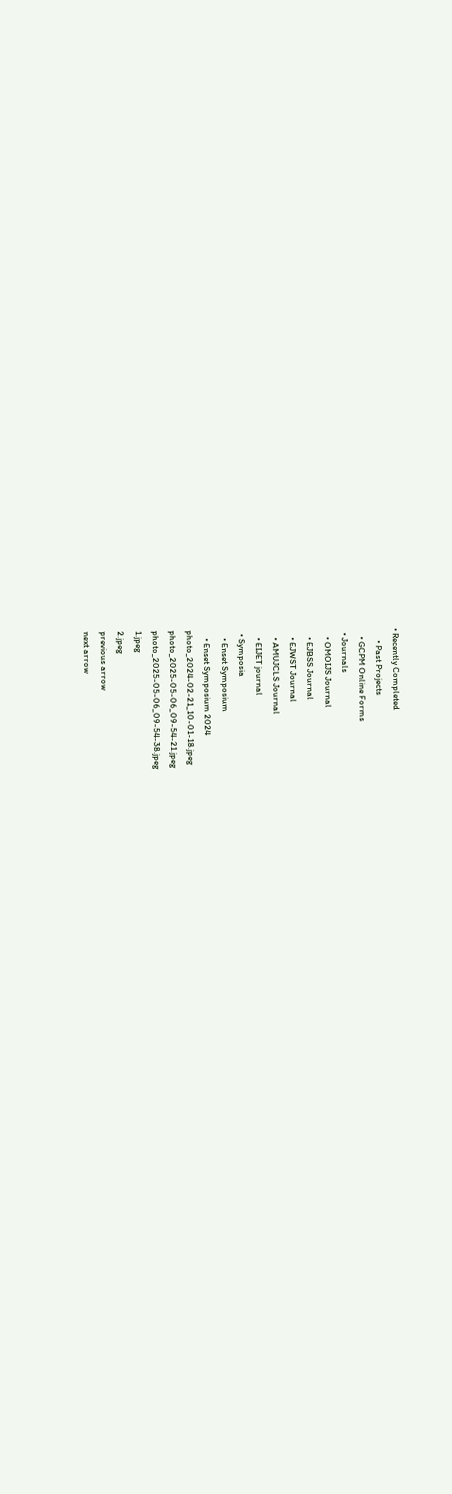• Recently Completed
      • Past Projects
    • GCPM Online Forms
  • Journals
    • OMOIJS Journal
    • EJBSS Journal
    • EJWST Journal
    • AMUJCLS Journal
    • EIJET journal
  • Symposia
    • Enset Symposium
    • Enset Symposium 2024
photo_2024-02-21_10-01-18.jpeg
photo_2025-05-06_09-54-21.jpeg
photo_2025-05-06_09-54-38.jpeg
1.jpeg
2.jpeg
previous arrow
next arrow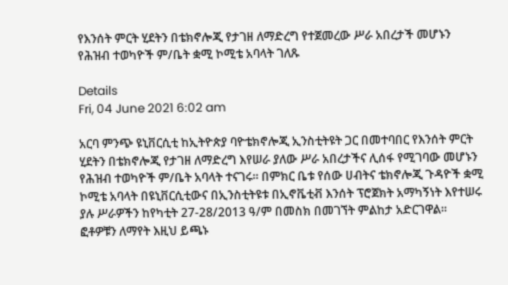የእንሰት ምርት ሂደትን በቴክኖሎጂ የታገዘ ለማድረግ የተጀመረው ሥራ አበረታች መሆኑን የሕዝብ ተወካዮች ም/ቤት ቋሚ ኮሚቴ አባላት ገለጹ

Details
Fri, 04 June 2021 6:02 am

አርባ ምንጭ ዩኒቨርሲቲ ከኢትዮጵያ ባዮቴክኖሎጂ ኢንስቲትዩት ጋር በመተባበር የእንሰት ምርት ሂደትን በቴክኖሎጂ የታገዘ ለማድረግ እየሠራ ያለው ሥራ አበረታችና ሊሰፋ የሚገባው መሆኑን የሕዝብ ተወካዮች ም/ቤት አባላት ተናገሩ፡፡ በምክር ቤቱ የሰው ሀብትና ቴክኖሎጂ ጉዳዮች ቋሚ ኮሚቴ አባላት በዩኒቨርሲቲውና በኢንስቲትዩቱ በኢኖቬቲቭ እንሰት ፕሮጀክት አማካኝነት እየተሠሩ ያሉ ሥራዎችን ከየካቲት 27-28/2013 ዓ/ም በመስክ በመገኘት ምልከታ አድርገዋል፡፡ ፎቶዎቹን ለማየት እዚህ ይጫኑ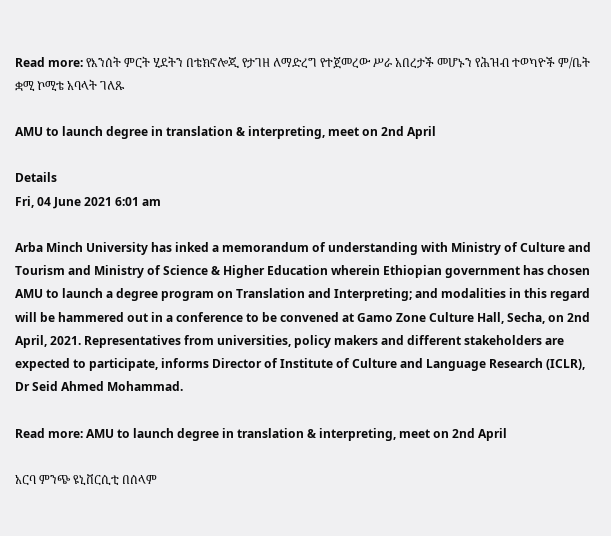Read more: የእንሰት ምርት ሂደትን በቴክኖሎጂ የታገዘ ለማድረግ የተጀመረው ሥራ አበረታች መሆኑን የሕዝብ ተወካዮች ም/ቤት ቋሚ ኮሚቴ አባላት ገለጹ

AMU to launch degree in translation & interpreting, meet on 2nd April

Details
Fri, 04 June 2021 6:01 am

Arba Minch University has inked a memorandum of understanding with Ministry of Culture and Tourism and Ministry of Science & Higher Education wherein Ethiopian government has chosen AMU to launch a degree program on Translation and Interpreting; and modalities in this regard will be hammered out in a conference to be convened at Gamo Zone Culture Hall, Secha, on 2nd April, 2021. Representatives from universities, policy makers and different stakeholders are expected to participate, informs Director of Institute of Culture and Language Research (ICLR), Dr Seid Ahmed Mohammad.

Read more: AMU to launch degree in translation & interpreting, meet on 2nd April

አርባ ምንጭ ዩኒቨርሲቲ በሰላም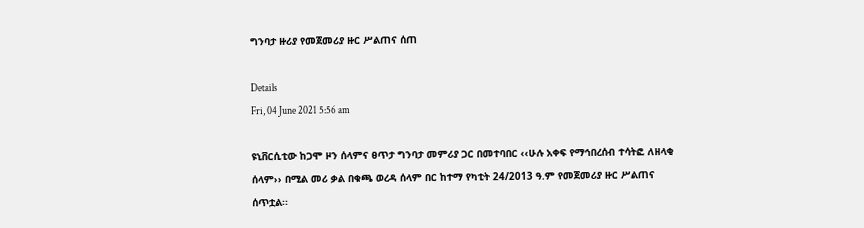ግንባታ ዙሪያ የመጀመሪያ ዙር ሥልጠና ሰጠ

Details
Fri, 04 June 2021 5:56 am

ዩኒቨርሲቲው ከጋሞ ዞን ሰላምና ፀጥታ ግንባታ መምሪያ ጋር በመተባበር ‹‹ሁሉ አቀፍ የማኅበረሰብ ተሳትፎ ለዘላቂ ሰላም›› በሚል መሪ ቃል በቁጫ ወረዳ ሰላም በር ከተማ የካቲት 24/2013 ዓ.ም የመጀመሪያ ዙር ሥልጠና ሰጥቷል፡፡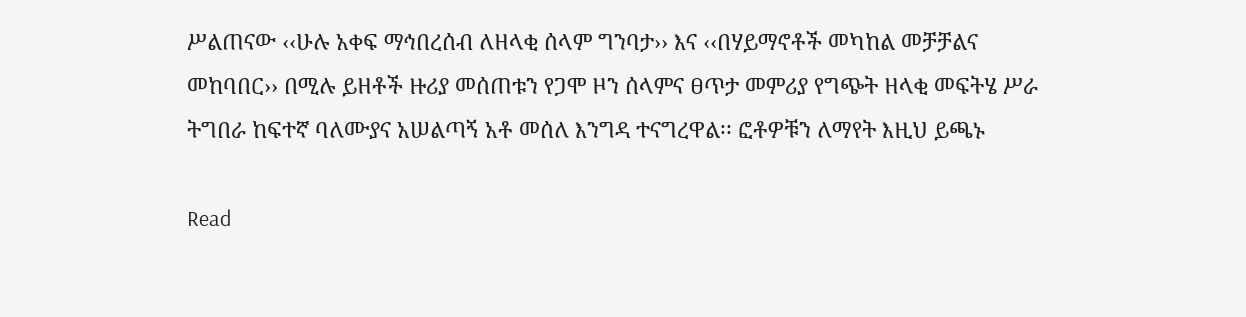ሥልጠናው ‹‹ሁሉ አቀፍ ማኅበረሰብ ለዘላቂ ሰላም ግንባታ›› እና ‹‹በሃይማኖቶች መካከል መቻቻልና መከባበር›› በሚሉ ይዘቶች ዙሪያ መሰጠቱን የጋሞ ዞን ሰላምና ፀጥታ መምሪያ የግጭት ዘላቂ መፍትሄ ሥራ ትግበራ ከፍተኛ ባለሙያና አሠልጣኝ አቶ መሰለ እንግዳ ተናግረዋል፡፡ ፎቶዎቹን ለማየት እዚህ ይጫኑ

Read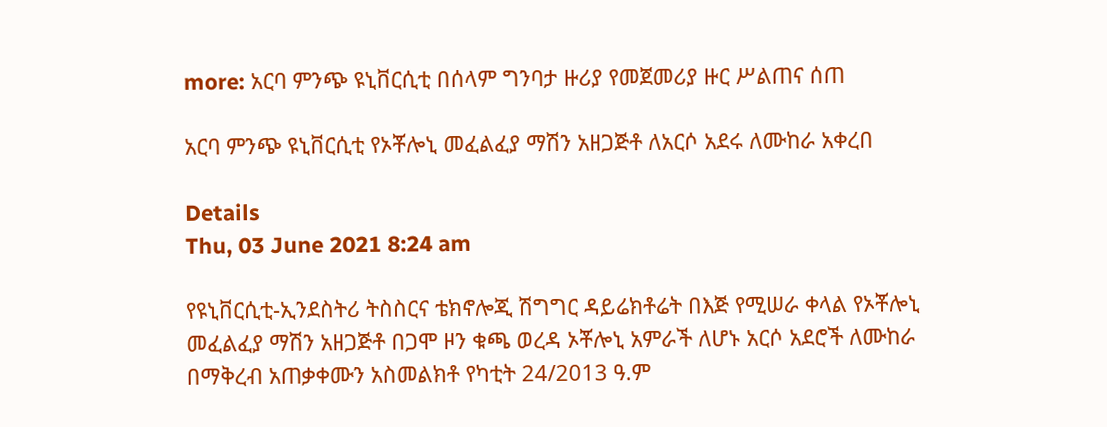more: አርባ ምንጭ ዩኒቨርሲቲ በሰላም ግንባታ ዙሪያ የመጀመሪያ ዙር ሥልጠና ሰጠ

አርባ ምንጭ ዩኒቨርሲቲ የኦቾሎኒ መፈልፈያ ማሽን አዘጋጅቶ ለአርሶ አደሩ ለሙከራ አቀረበ

Details
Thu, 03 June 2021 8:24 am

የዩኒቨርሲቲ-ኢንደስትሪ ትስስርና ቴክኖሎጂ ሽግግር ዳይሬክቶሬት በእጅ የሚሠራ ቀላል የኦቾሎኒ መፈልፈያ ማሽን አዘጋጅቶ በጋሞ ዞን ቁጫ ወረዳ ኦቾሎኒ አምራች ለሆኑ አርሶ አደሮች ለሙከራ በማቅረብ አጠቃቀሙን አስመልክቶ የካቲት 24/2013 ዓ.ም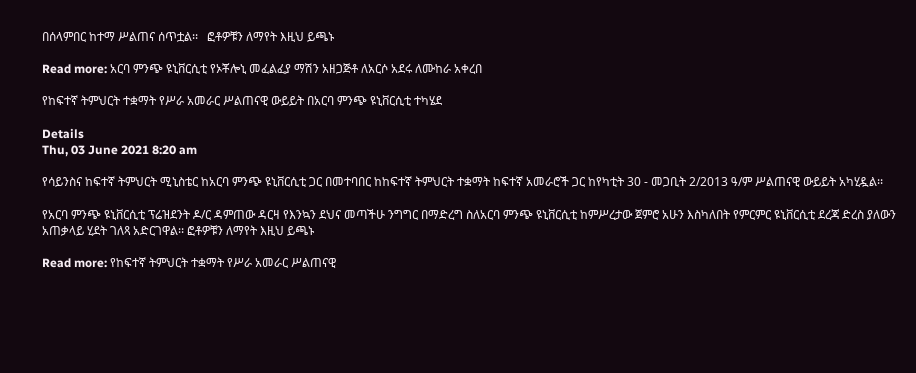በሰላምበር ከተማ ሥልጠና ሰጥቷል፡፡   ፎቶዎቹን ለማየት እዚህ ይጫኑ

Read more: አርባ ምንጭ ዩኒቨርሲቲ የኦቾሎኒ መፈልፈያ ማሽን አዘጋጅቶ ለአርሶ አደሩ ለሙከራ አቀረበ

የከፍተኛ ትምህርት ተቋማት የሥራ አመራር ሥልጠናዊ ውይይት በአርባ ምንጭ ዩኒቨርሲቲ ተካሄደ

Details
Thu, 03 June 2021 8:20 am

የሳይንስና ከፍተኛ ትምህርት ሚኒስቴር ከአርባ ምንጭ ዩኒቨርሲቲ ጋር በመተባበር ከከፍተኛ ትምህርት ተቋማት ከፍተኛ አመራሮች ጋር ከየካቲት 30 - መጋቢት 2/2013 ዓ/ም ሥልጠናዊ ውይይት አካሂዷል፡፡

የአርባ ምንጭ ዩኒቨርሲቲ ፕሬዝደንት ዶ/ር ዳምጠው ዳርዛ የእንኳን ደህና መጣችሁ ንግግር በማድረግ ስለአርባ ምንጭ ዩኒቨርሲቲ ከምሥረታው ጀምሮ አሁን እስካለበት የምርምር ዩኒቨርሲቲ ደረጃ ድረስ ያለውን አጠቃላይ ሂደት ገለጻ አድርገዋል፡፡ ፎቶዎቹን ለማየት እዚህ ይጫኑ

Read more: የከፍተኛ ትምህርት ተቋማት የሥራ አመራር ሥልጠናዊ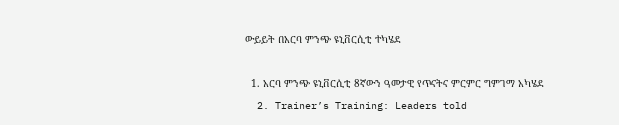ውይይት በአርባ ምንጭ ዩኒቨርሲቲ ተካሄደ

  1. አርባ ምንጭ ዩኒቨርሲቲ 8ኛውን ዓመታዊ የጥናትና ምርምር ግምገማ አካሄደ
  2. Trainer’s Training: Leaders told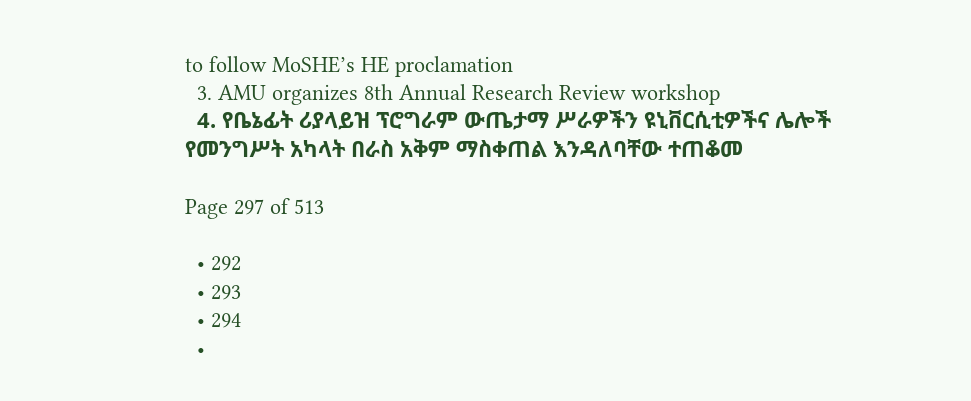to follow MoSHE’s HE proclamation
  3. AMU organizes 8th Annual Research Review workshop
  4. የቤኔፊት ሪያላይዝ ፕሮግራም ውጤታማ ሥራዎችን ዩኒቨርሲቲዎችና ሌሎች የመንግሥት አካላት በራስ አቅም ማስቀጠል እንዳለባቸው ተጠቆመ

Page 297 of 513

  • 292
  • 293
  • 294
  •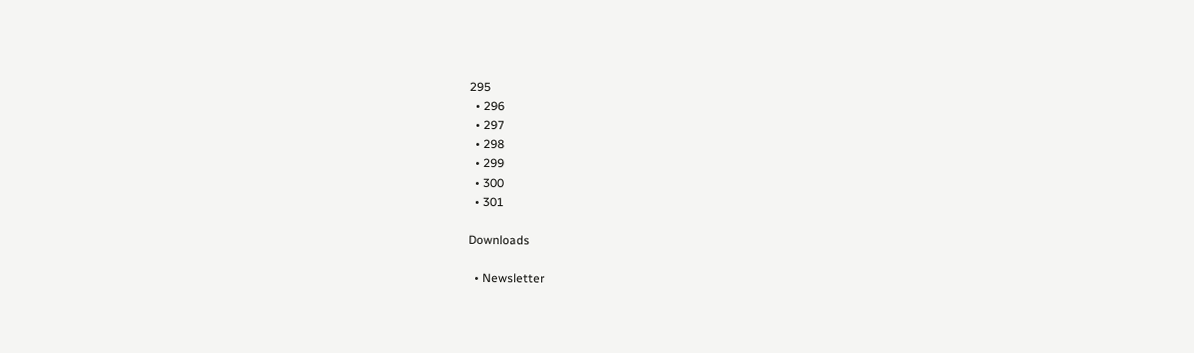295
  • 296
  • 297
  • 298
  • 299
  • 300
  • 301

Downloads

  • Newsletter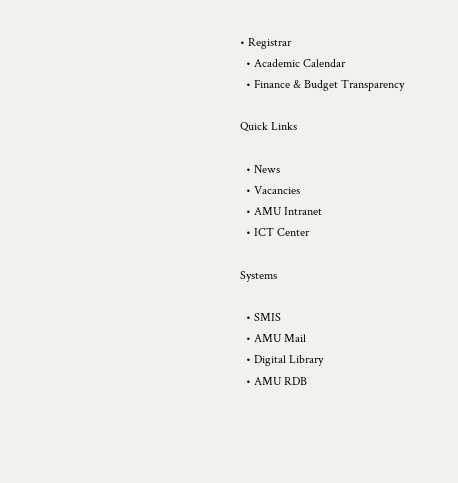• Registrar
  • Academic Calendar
  • Finance & Budget Transparency

Quick Links

  • News
  • Vacancies
  • AMU Intranet
  • ICT Center

Systems

  • SMIS
  • AMU Mail
  • Digital Library
  • AMU RDB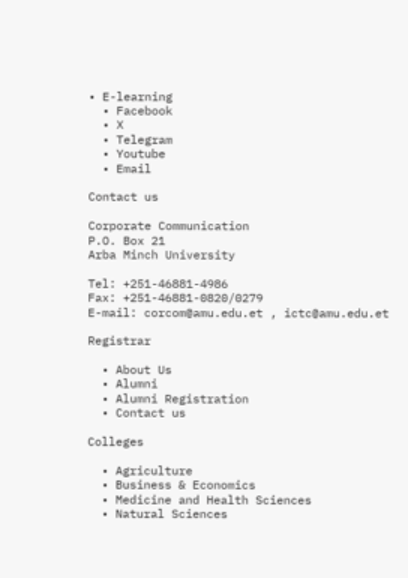• E-learning
  • Facebook
  • X
  • Telegram
  • Youtube
  • Email

Contact us

Corporate Communication
P.O. Box 21
Arba Minch University

Tel: +251-46881-4986
Fax: +251-46881-0820/0279
E-mail: corcom@amu.edu.et , ictc@amu.edu.et

Registrar

  • About Us
  • Alumni
  • Alumni Registration
  • Contact us

Colleges

  • Agriculture
  • Business & Economics
  • Medicine and Health Sciences
  • Natural Sciences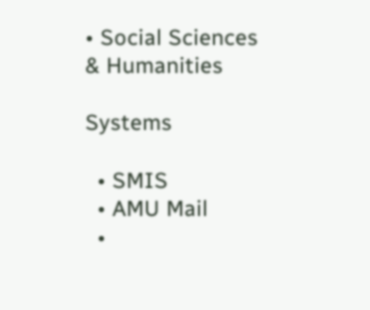• Social Sciences & Humanities

Systems

  • SMIS
  • AMU Mail
  •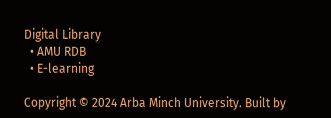Digital Library
  • AMU RDB
  • E-learning

Copyright © 2024 Arba Minch University. Built by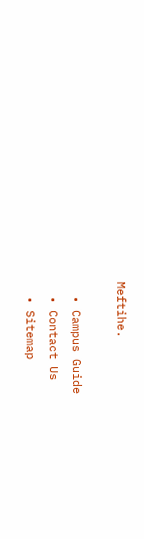Meftihe.

  • Campus Guide
  • Contact Us
  • Sitemap